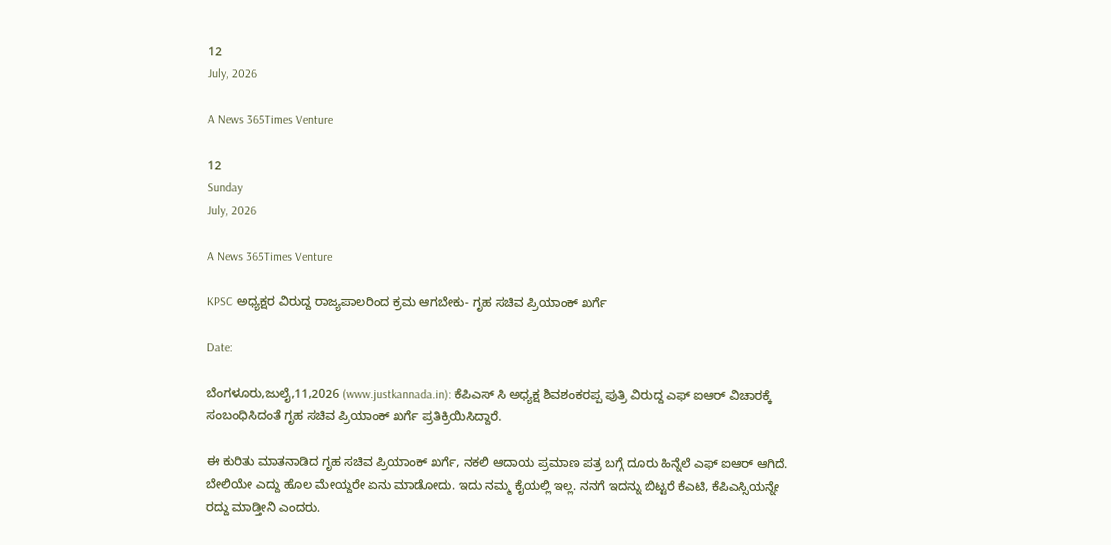12
July, 2026

A News 365Times Venture

12
Sunday
July, 2026

A News 365Times Venture

KPSC ಅಧ್ಯಕ್ಷರ ವಿರುದ್ದ ರಾಜ್ಯಪಾಲರಿಂದ ಕ್ರಮ ಆಗಬೇಕು- ಗೃಹ ಸಚಿವ ಪ್ರಿಯಾಂಕ್ ಖರ್ಗೆ

Date:

ಬೆಂಗಳೂರು,ಜುಲೈ,11,2026 (www.justkannada.in): ಕೆಪಿಎಸ್ ಸಿ ಅಧ್ಯಕ್ಷ ಶಿವಶಂಕರಪ್ಪ ಪುತ್ರಿ ವಿರುದ್ದ ಎಫ್ ಐಆರ್ ವಿಚಾರಕ್ಕೆ ಸಂಬಂಧಿಸಿದಂತೆ ಗೃಹ ಸಚಿವ ಪ್ರಿಯಾಂಕ್ ಖರ್ಗೆ ಪ್ರತಿಕ್ರಿಯಿಸಿದ್ದಾರೆ.

ಈ ಕುರಿತು ಮಾತನಾಡಿದ ಗೃಹ ಸಚಿವ ಪ್ರಿಯಾಂಕ್ ಖರ್ಗೆ, ನಕಲಿ ಆದಾಯ ಪ್ರಮಾಣ ಪತ್ರ ಬಗ್ಗೆ ದೂರು ಹಿನ್ನೆಲೆ ಎಫ್ ಐಆರ್ ಆಗಿದೆ.  ಬೇಲಿಯೇ ಎದ್ದು ಹೊಲ ಮೇಯ್ದರೇ ಏನು ಮಾಡೋದು. ಇದು ನಮ್ಮ ಕೈಯಲ್ಲಿ ಇಲ್ಲ. ನನಗೆ ಇದನ್ನು ಬಿಟ್ಟರೆ ಕೆಎಟಿ, ಕೆಪಿಎಸ್ಸಿಯನ್ನೇ ರದ್ದು ಮಾಡ್ತೀನಿ ಎಂದರು.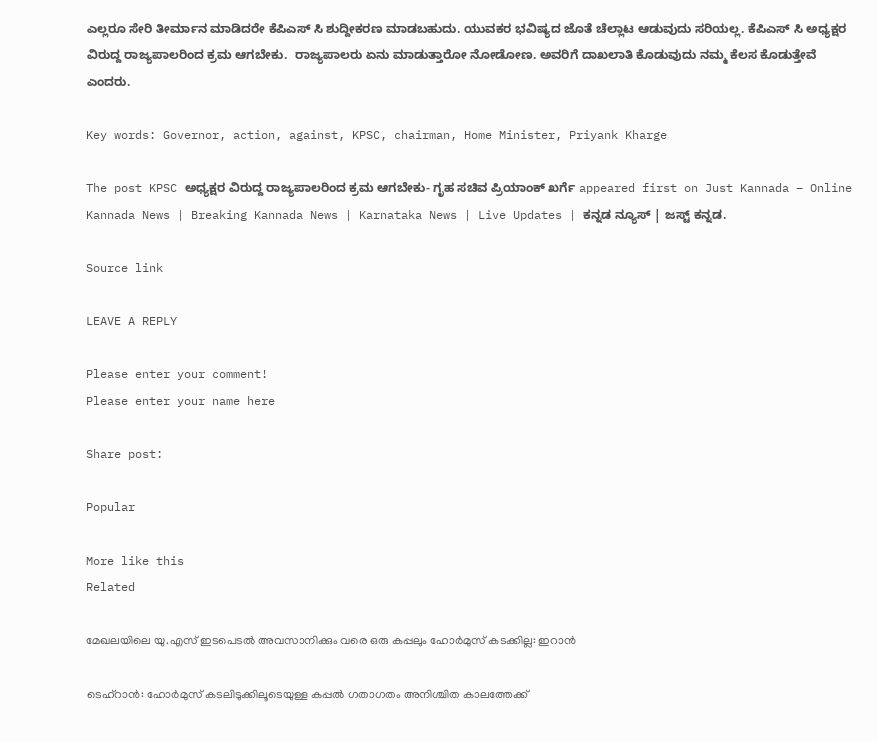ಎಲ್ಲರೂ ಸೇರಿ ತೀರ್ಮಾನ ಮಾಡಿದರೇ ಕೆಪಿಎಸ್ ಸಿ ಶುದ್ದೀಕರಣ ಮಾಡಬಹುದು. ಯುವಕರ ಭವಿಷ್ಯದ ಜೊತೆ ಚೆಲ್ಲಾಟ ಆಡುವುದು ಸರಿಯಲ್ಲ. ಕೆಪಿಎಸ್ ಸಿ ಅಧ್ಯಕ್ಷರ ವಿರುದ್ದ ರಾಜ್ಯಪಾಲರಿಂದ ಕ್ರಮ ಆಗಬೇಕು.  ರಾಜ್ಯಪಾಲರು ಏನು ಮಾಡುತ್ತಾರೋ ನೋಡೋಣ. ಅವರಿಗೆ ದಾಖಲಾತಿ ಕೊಡುವುದು ನಮ್ಮ ಕೆಲಸ ಕೊಡುತ್ತೇವೆ ಎಂದರು.

Key words: Governor, action, against, KPSC, chairman, Home Minister, Priyank Kharge

The post KPSC ಅಧ್ಯಕ್ಷರ ವಿರುದ್ದ ರಾಜ್ಯಪಾಲರಿಂದ ಕ್ರಮ ಆಗಬೇಕು- ಗೃಹ ಸಚಿವ ಪ್ರಿಯಾಂಕ್ ಖರ್ಗೆ appeared first on Just Kannada – Online Kannada News | Breaking Kannada News | Karnataka News | Live Updates | ಕನ್ನಡ ನ್ಯೂಸ್ | ಜಸ್ಟ್ ಕನ್ನಡ.

Source link

LEAVE A REPLY

Please enter your comment!
Please enter your name here

Share post:

Popular

More like this
Related

മേഖലയിലെ യു.എസ് ഇടപെടല്‍ അവസാനിക്കും വരെ ഒരു കപ്പലും ഹോര്‍മുസ് കടക്കില്ല: ഇറാന്‍

ടെഹ്‌റാന്‍: ഹോര്‍മുസ് കടലിടുക്കിലൂടെയുള്ള കപ്പല്‍ ഗതാഗതം അനിശ്ചിത കാലത്തേക്ക്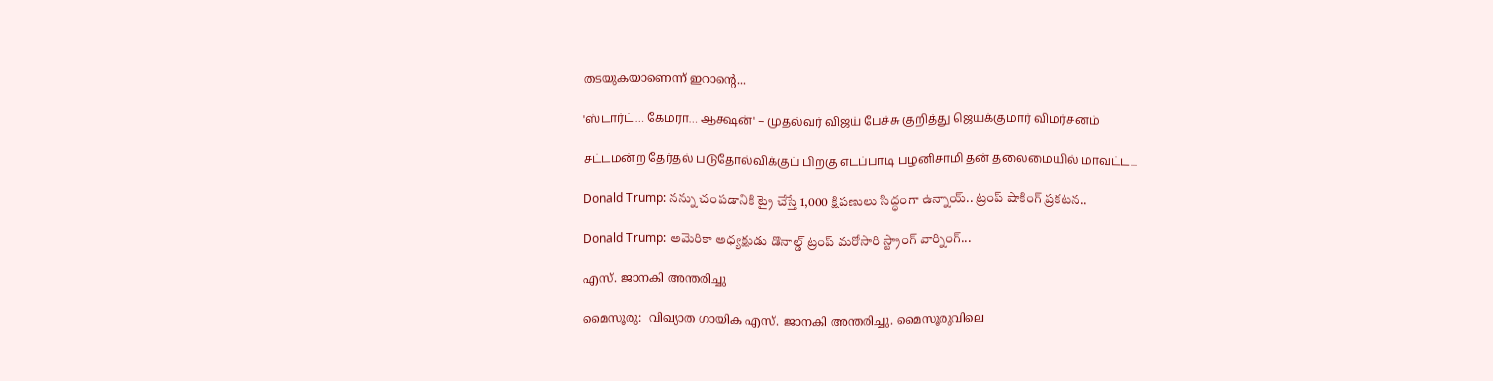തടയുകയാണെന്ന് ഇറാന്റെ...

'ஸ்டார்ட்… கேமரா… ஆக்ஷன்' – முதல்வர் விஜய் பேச்சு குறித்து ஜெயக்குமார் விமர்சனம்

சட்டமன்ற தேர்தல் படுதோல்விக்குப் பிறகு எடப்பாடி பழனிசாமி தன் தலைமையில் மாவட்ட...

Donald Trump: నన్ను చంపడానికి ట్రై చేస్తే 1,000 క్షిపణులు సిద్ధంగా ఉన్నాయ్.. ట్రంప్ షాకింగ్ ప్రకటన..

Donald Trump: అమెరికా అధ్యక్షుడు డొనాల్డ్ ట్రంప్ మరోసారి స్ట్రాంగ్ వార్నింగ్...

എസ്. ജാനകി അന്തരിച്ചു

മൈസൂരു:  വിഖ്യാത ഗായിക എസ്. ജാനകി അന്തരിച്ചു. മൈസൂരുവിലെ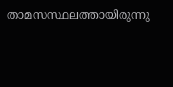താമസസ്ഥലത്തായിരുന്നു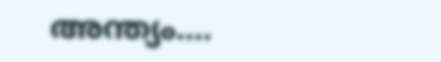അന്ത്യം....